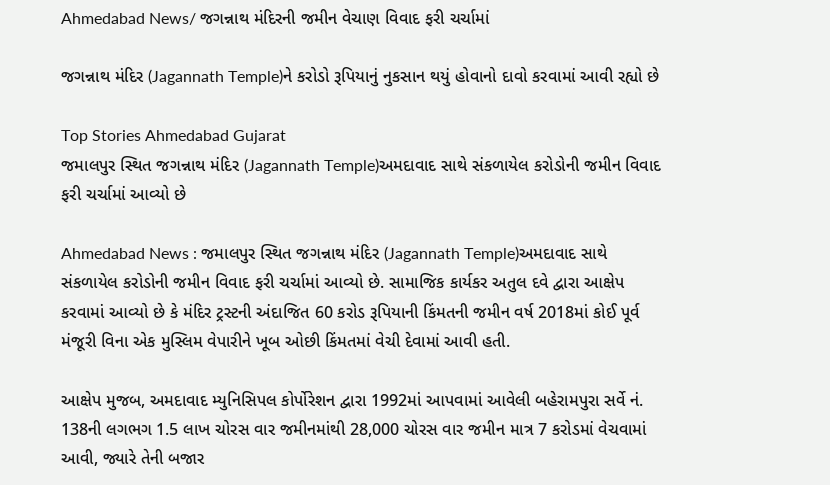Ahmedabad News/ જગન્નાથ મંદિરની જમીન વેચાણ વિવાદ ફરી ચર્ચામાં

જગન્નાથ મંદિર (Jagannath Temple)ને કરોડો રૂપિયાનું નુકસાન થયું હોવાનો દાવો કરવામાં આવી રહ્યો છે

Top Stories Ahmedabad Gujarat
જમાલપુર સ્થિત જગન્નાથ મંદિર (Jagannath Temple)અમદાવાદ સાથે સંકળાયેલ કરોડોની જમીન વિવાદ ફરી ચર્ચામાં આવ્યો છે

Ahmedabad News : જમાલપુર સ્થિત જગન્નાથ મંદિર (Jagannath Temple)અમદાવાદ સાથે સંકળાયેલ કરોડોની જમીન વિવાદ ફરી ચર્ચામાં આવ્યો છે. સામાજિક કાર્યકર અતુલ દવે દ્વારા આક્ષેપ કરવામાં આવ્યો છે કે મંદિર ટ્રસ્ટની અંદાજિત 60 કરોડ રૂપિયાની કિંમતની જમીન વર્ષ 2018માં કોઈ પૂર્વ મંજૂરી વિના એક મુસ્લિમ વેપારીને ખૂબ ઓછી કિંમતમાં વેચી દેવામાં આવી હતી.

આક્ષેપ મુજબ, અમદાવાદ મ્યુનિસિપલ કોર્પોરેશન દ્વારા 1992માં આપવામાં આવેલી બહેરામપુરા સર્વે નં. 138ની લગભગ 1.5 લાખ ચોરસ વાર જમીનમાંથી 28,000 ચોરસ વાર જમીન માત્ર 7 કરોડમાં વેચવામાં આવી, જ્યારે તેની બજાર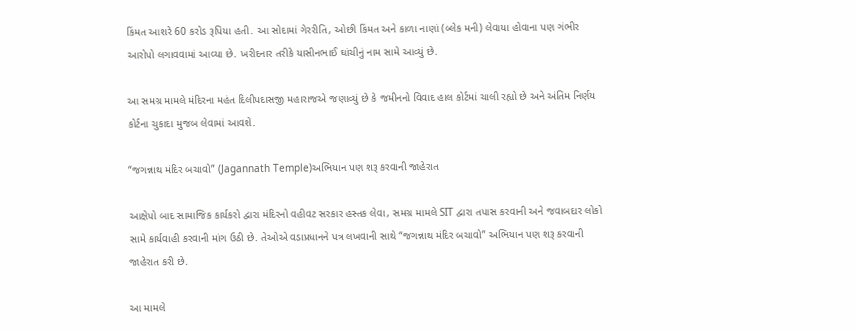કિંમત આશરે 60 કરોડ રૂપિયા હતી. આ સોદામાં ગેરરીતિ, ઓછી કિંમત અને કાળા નાણાં (બ્લેક મની) લેવાયા હોવાના પણ ગંભીર આરોપો લગાવવામાં આવ્યા છે. ખરીદનાર તરીકે યાસીનભાઈ ઘાંચીનું નામ સામે આવ્યું છે.

આ સમગ્ર મામલે મંદિરના મહંત દિલીપદાસજી મહારાજએ જણાવ્યું છે કે જમીનનો વિવાદ હાલ કોર્ટમાં ચાલી રહ્યો છે અને અંતિમ નિર્ણય કોર્ટના ચુકાદા મુજબ લેવામાં આવશે.

“જગન્નાથ મંદિર બચાવો” (Jagannath Temple)અભિયાન પણ શરૂ કરવાની જાહેરાત

આક્ષેપો બાદ સામાજિક કાર્યકરો દ્વારા મંદિરનો વહીવટ સરકાર હસ્તક લેવા, સમગ્ર મામલે SIT દ્વારા તપાસ કરવાની અને જવાબદાર લોકો સામે કાર્યવાહી કરવાની માંગ ઉઠી છે. તેઓએ વડાપ્રધાનને પત્ર લખવાની સાથે “જગન્નાથ મંદિર બચાવો” અભિયાન પણ શરૂ કરવાની જાહેરાત કરી છે.

આ મામલે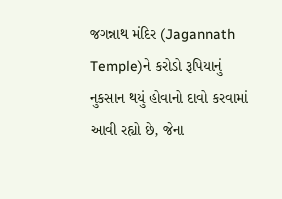જગન્નાથ મંદિર (Jagannath Temple)ને કરોડો રૂપિયાનું નુકસાન થયું હોવાનો દાવો કરવામાં આવી રહ્યો છે, જેના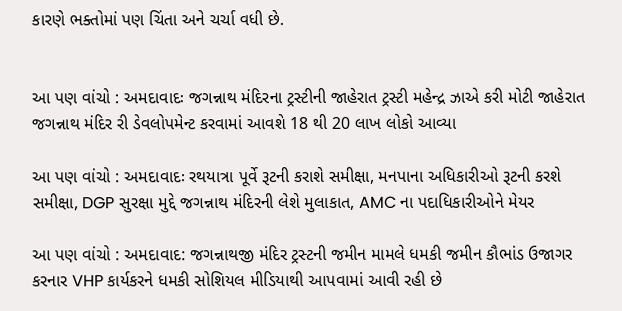કારણે ભક્તોમાં પણ ચિંતા અને ચર્ચા વધી છે.


આ પણ વાંચો : અમદાવાદઃ જગન્નાથ મંદિરના ટ્રસ્ટીની જાહેરાત ટ્રસ્ટી મહેન્દ્ર ઝાએ કરી મોટી જાહેરાત જગન્નાથ મંદિર રી ડેવલોપમેન્ટ કરવામાં આવશે 18 થી 20 લાખ લોકો આવ્યા

આ પણ વાંચો : અમદાવાદઃ રથયાત્રા પૂર્વે રૂટની કરાશે સમીક્ષા, મનપાના અધિકારીઓ રૂટની કરશે સમીક્ષા, DGP સુરક્ષા મુદ્દે જગન્નાથ મંદિરની લેશે મુલાકાત, AMC ના પદાધિકારીઓને મેયર

આ પણ વાંચો : અમદાવાદ: જગન્નાથજી મંદિર ટ્રસ્ટની જમીન મામલે ધમકી જમીન કૌભાંડ ઉજાગર કરનાર VHP કાર્યકરને ધમકી સોશિયલ મીડિયાથી આપવામાં આવી રહી છે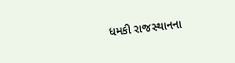ધમકી રાજસ્થાનના